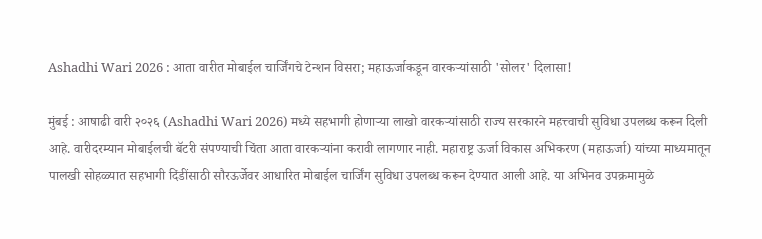Ashadhi Wari 2026 : आता वारीत मोबाईल चार्जिंगचे टेन्शन विसरा; महाऊर्जाकडून वारकऱ्यांसाठी 'सोलर' दिलासा!

मुंबई : आषाढी वारी २०२६ (Ashadhi Wari 2026) मध्ये सहभागी होणाऱ्या लाखो वारकऱ्यांसाठी राज्य सरकारने महत्त्वाची सुविधा उपलब्ध करून दिली आहे. वारीदरम्यान मोबाईलची बॅटरी संपण्याची चिंता आता वारकऱ्यांना करावी लागणार नाही. महाराष्ट्र ऊर्जा विकास अभिकरण (महाऊर्जा) यांच्या माध्यमातून पालखी सोहळ्यात सहभागी दिंडींसाठी सौरऊर्जेवर आधारित मोबाईल चार्जिंग सुविधा उपलब्ध करून देण्यात आली आहे. या अभिनव उपक्रमामुळे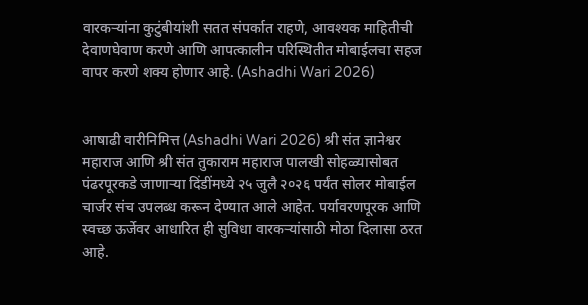वारकऱ्यांना कुटुंबीयांशी सतत संपर्कात राहणे, आवश्यक माहितीची देवाणघेवाण करणे आणि आपत्कालीन परिस्थितीत मोबाईलचा सहज वापर करणे शक्य होणार आहे. (Ashadhi Wari 2026)


आषाढी वारीनिमित्त (Ashadhi Wari 2026) श्री संत ज्ञानेश्वर महाराज आणि श्री संत तुकाराम महाराज पालखी सोहळ्यासोबत पंढरपूरकडे जाणाऱ्या दिंडींमध्ये २५ जुलै २०२६ पर्यंत सोलर मोबाईल चार्जर संच उपलब्ध करून देण्यात आले आहेत. पर्यावरणपूरक आणि स्वच्छ ऊर्जेवर आधारित ही सुविधा वारकऱ्यांसाठी मोठा दिलासा ठरत आहे.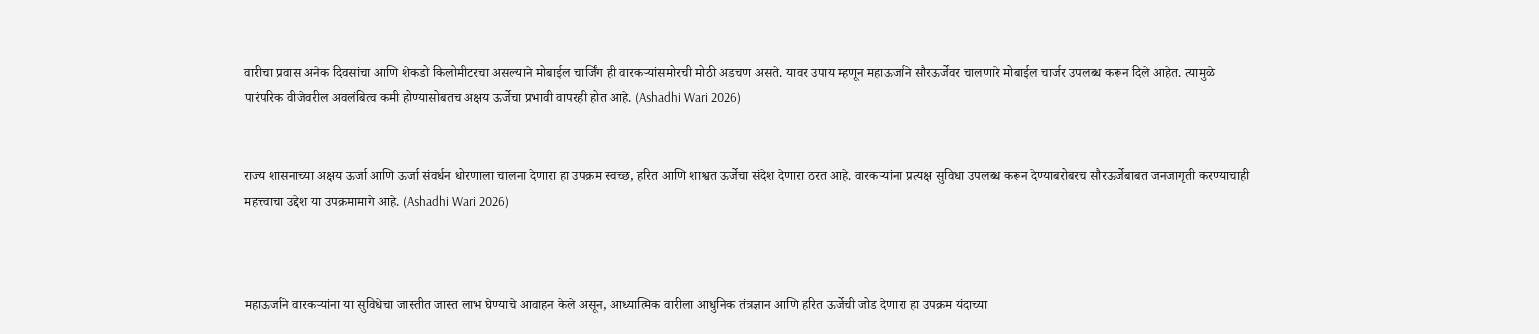वारीचा प्रवास अनेक दिवसांचा आणि शेकडो किलोमीटरचा असल्याने मोबाईल चार्जिंग ही वारकऱ्यांसमोरची मोठी अडचण असते. यावर उपाय म्हणून महाऊर्जाने सौरऊर्जेवर चालणारे मोबाईल चार्जर उपलब्ध करून दिले आहेत. त्यामुळे पारंपरिक वीजेवरील अवलंबित्व कमी होण्यासोबतच अक्षय ऊर्जेचा प्रभावी वापरही होत आहे. (Ashadhi Wari 2026)


राज्य शासनाच्या अक्षय ऊर्जा आणि ऊर्जा संवर्धन धोरणाला चालना देणारा हा उपक्रम स्वच्छ, हरित आणि शाश्वत ऊर्जेचा संदेश देणारा ठरत आहे. वारकऱ्यांना प्रत्यक्ष सुविधा उपलब्ध करून देण्याबरोबरच सौरऊर्जेबाबत जनजागृती करण्याचाही महत्त्वाचा उद्देश या उपक्रमामागे आहे. (Ashadhi Wari 2026)



महाऊर्जाने वारकऱ्यांना या सुविधेचा जास्तीत जास्त लाभ घेण्याचे आवाहन केले असून, आध्यात्मिक वारीला आधुनिक तंत्रज्ञान आणि हरित ऊर्जेची जोड देणारा हा उपक्रम यंदाच्या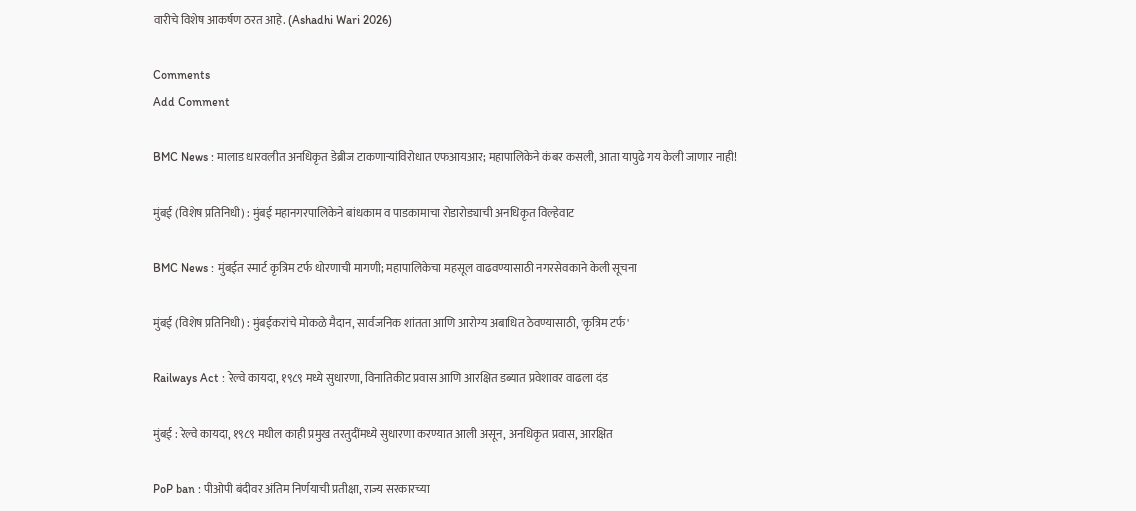वारीचे विशेष आकर्षण ठरत आहे. (Ashadhi Wari 2026)

Comments
Add Comment

BMC News : मालाड धारवलीत अनधिकृत डेब्रीज टाकणाऱ्यांविरोधात एफआयआर; महापालिकेने कंबर कसली, आता यापुढे गय केली जाणार नाही!

मुंबई (विशेष प्रतिनिधी) : मुंबई महानगरपालिकेने बांधकाम व पाडकामाचा रोडारोड्याची अनधिकृत विल्हेवाट

BMC News : मुंबईत स्मार्ट कृत्रिम टर्फ धोरणाची मागणी; महापालिकेचा महसूल वाढवण्यासाठी नगरसेवकाने केली सूचना

मुंबई (विशेष प्रतिनिधी) : मुंबईकरांचे मोकळे मैदान, सार्वजनिक शांतता आणि आरोग्य अबाधित ठेवण्यासाठी, 'कृत्रिम टर्फ'

Railways Act : रेल्वे कायदा, १९८९ मध्ये सुधारणा, विनातिकीट प्रवास आणि आरक्षित डब्यात प्रवेशावर वाढला दंड

मुंबई : रेल्वे कायदा, १९८९ मधील काही प्रमुख तरतुदींमध्ये सुधारणा करण्यात आली असून, अनधिकृत प्रवास, आरक्षित

PoP ban : पीओपी बंदीवर अंतिम निर्णयाची प्रतीक्षा, राज्य सरकारच्या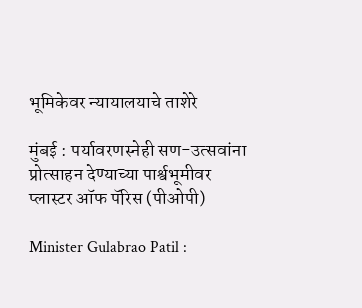भूमिकेवर न्यायालयाचे ताशेरे

मुंबई : पर्यावरणस्नेही सण-उत्सवांना प्रोत्साहन देण्याच्या पार्श्वभूमीवर प्लास्टर ऑफ पॅरिस (पीओपी)

Minister Gulabrao Patil :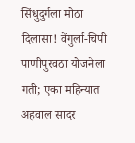सिंधुदुर्गला मोठा दिलासा! वेंगुर्ला-चिपी पाणीपुरवठा योजनेला गती; एका महिन्यात अहवाल सादर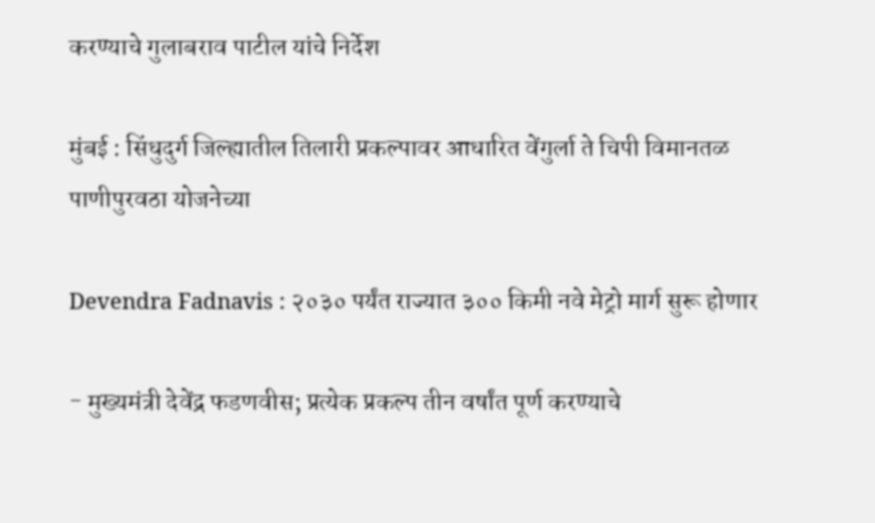करण्याचे गुलाबराव पाटील यांचे निर्देश

मुंबई : सिंधुदुर्ग जिल्ह्यातील तिलारी प्रकल्पावर आधारित वेंगुर्ला ते चिपी विमानतळ पाणीपुरवठा योजनेच्या

Devendra Fadnavis : २०३० पर्यंत राज्यात ३०० किमी नवे मेट्रो मार्ग सुरू होणार

- मुख्यमंत्री देवेंद्र फडणवीस; प्रत्येक प्रकल्प तीन वर्षांत पूर्ण करण्याचे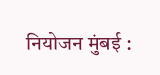नियोजन मुंबई :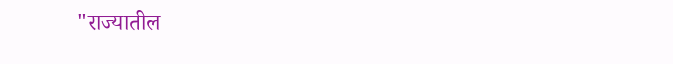"राज्यातील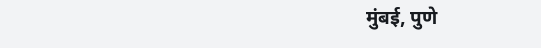मुंबई, पुणे